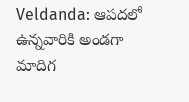Veldanda: ఆపదలో ఉన్నవారికి అండగా మాదిగ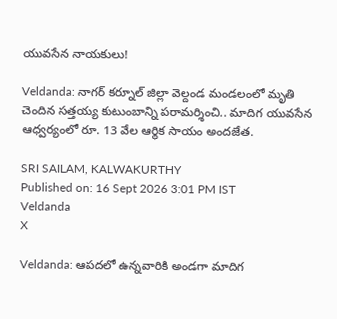యువసేన నాయకులు!

Veldanda: నాగర్ కర్నూల్ జిల్లా వెల్దండ మండలంలో మృతి చెందిన సత్తయ్య కుటుంబాన్ని పరామర్శించి.. మాదిగ యువసేన ఆధ్వర్యంలో రూ. 13 వేల ఆర్థిక సాయం అందజేత.

SRI SAILAM, KALWAKURTHY
Published on: 16 Sept 2026 3:01 PM IST
Veldanda
X

Veldanda: ఆపదలో ఉన్నవారికి అండగా మాదిగ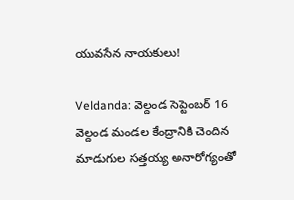యువసేన నాయకులు!

Veldanda: వెల్దండ సెప్టెంబర్ 16 వెల్దండ మండల కేంద్రానికి చెందిన మాడుగుల సత్తయ్య అనారోగ్యంతో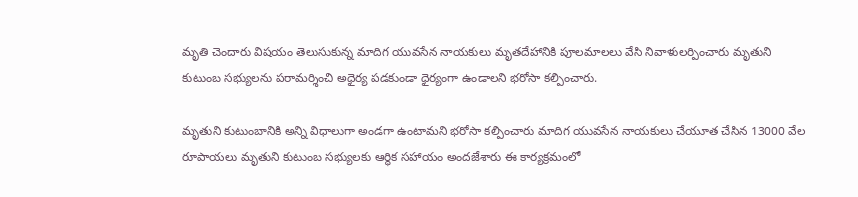మృతి చెందారు విషయం తెలుసుకున్న మాదిగ యువసేన నాయకులు మృతదేహానికి పూలమాలలు వేసి నివాళులర్పించారు మృతుని కుటుంబ సభ్యులను పరామర్శించి అధైర్య పడకుండా ధైర్యంగా ఉండాలని భరోసా కల్పించారు.

మృతుని కుటుంబానికి అన్ని విధాలుగా అండగా ఉంటామని భరోసా కల్పించారు మాదిగ యువసేన నాయకులు చేయూత చేసిన 13000 వేల రూపాయలు మృతుని కుటుంబ సభ్యులకు ఆర్థిక సహాయం అందజేశారు ఈ కార్యక్రమంలో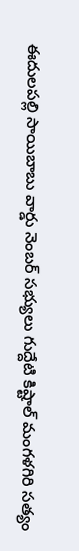ఈదులపల్లి సాయిబాబు వార్డు నెంబర్ సభ్యులు గుద్దేటి కిష్టాల్ మంగళగిరి సత్యం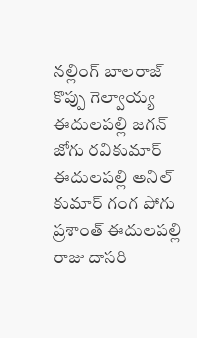నల్లింగ్ బాలరాజ్ కొప్పు గెల్వాయ్య ఈదులపల్లి జగన్ జోగు రవికుమార్ ఈదులపల్లి అనిల్ కుమార్ గంగ పోగు ప్రశాంత్ ఈదులపల్లి రాజు దాసరి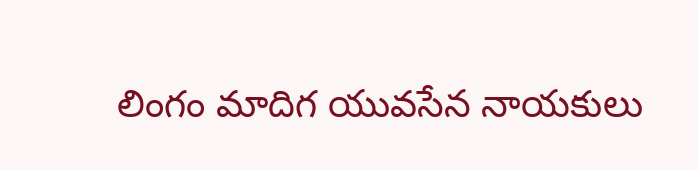లింగం మాదిగ యువసేన నాయకులు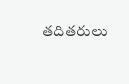తదితరులు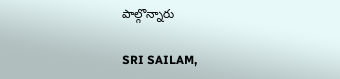పాల్గొన్నారు

SRI SAILAM,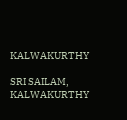KALWAKURTHY

SRI SAILAM, KALWAKURTHY